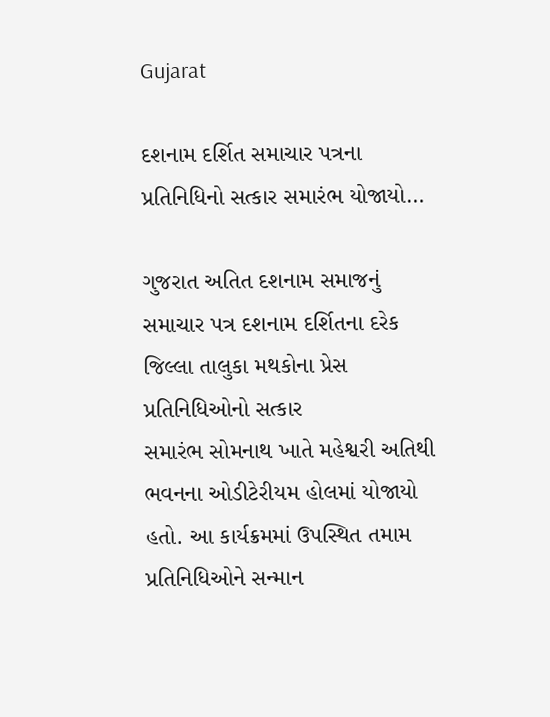Gujarat

દશનામ દર્શિત સમાચાર પત્રના પ્રતિનિધિનો સત્કાર સમારંભ યોજાયો…

ગુજરાત અતિત દશનામ સમાજનું સમાચાર પત્ર દશનામ દર્શિતના દરેક જિલ્લા તાલુકા મથકોના પ્રેસ પ્રતિનિધિઓનો સત્કાર
સમારંભ સોમનાથ ખાતે મહેશ્વરી અતિથી ભવનના ઓડીટેરીયમ હોલમાં યોજાયો હતો. આ કાર્યક્રમમાં ઉપસ્થિત તમામ
પ્રતિનિધિઓને સન્માન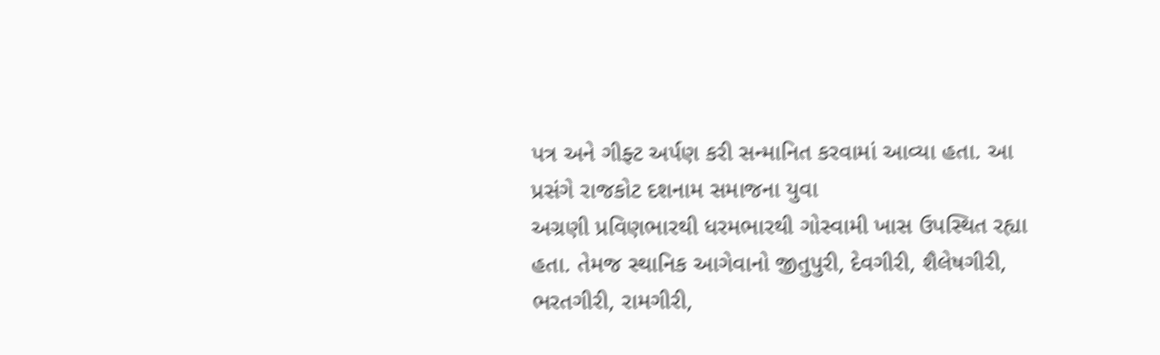પત્ર અને ગીફ્ટ અર્પણ કરી સન્માનિત કરવામાં આવ્યા હતા. આ પ્રસંગે રાજકોટ દશનામ સમાજના યુવા
અગ્રણી પ્રવિણભારથી ધરમભારથી ગોસ્વામી ખાસ ઉપસ્થિત રહ્યા હતા. તેમજ સ્થાનિક આગેવાનો જીતુપુરી, દેવગીરી, શૈલેષગીરી,
ભરતગીરી, રામગીરી,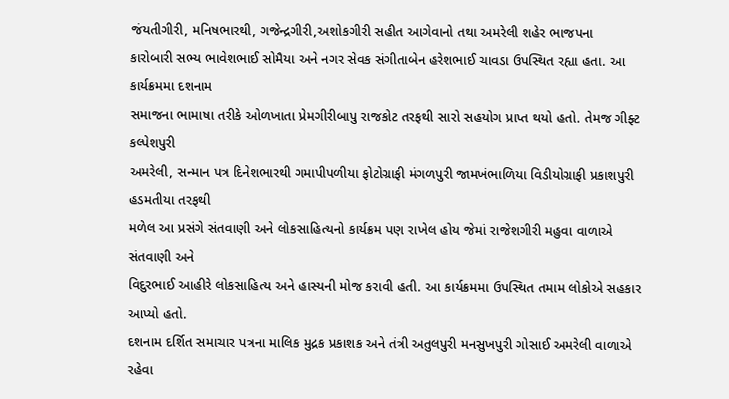જંયતીગીરી, મનિષભારથી, ગજેન્દ્રગીરી,અશોકગીરી સહીત આગેવાનો તથા અમરેલી શહેર ભાજપના
કારોબારી સભ્ય ભાવેશભાઈ સોમૈયા અને નગર સેવક સંગીતાબેન હરેશભાઈ ચાવડા ઉપસ્થિત રહ્યા હતા. આ કાર્યક્રમમા દશનામ
સમાજના ભામાષા તરીકે ઓળખાતા પ્રેમગીરીબાપુ રાજકોટ તરફથી સારો સહયોગ પ્રાપ્ત થયો હતો. તેમજ ગીફ્ટ કલ્પેશપુરી
અમરેલી, સન્માન પત્ર દિનેશભારથી ગમાપીપળીયા ફોટોગ્રાફી મંગળપુરી જામખંભાળિયા વિડીયોગ્રાફી પ્રકાશપુરી હડમતીયા તરફથી
મળેલ આ પ્રસંગે સંતવાણી અને લોકસાહિત્યનો કાર્યક્રમ પણ રાખેલ હોય જેમાં રાજેશગીરી મહુવા વાળાએ સંતવાણી અને
વિદુરભાઈ આહીરે લોકસાહિત્ય અને હાસ્યની મોજ કરાવી હતી. આ કાર્યક્રમમા ઉપસ્થિત તમામ લોકોએ સહકાર આપ્યો હતો.
દશનામ દર્શિત સમાચાર પત્રના માલિક મુદ્રક પ્રકાશક અને તંત્રી અતુલપુરી મનસુખપુરી ગોસાઈ અમરેલી વાળાએ રહેવા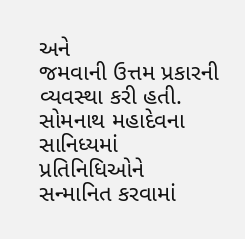અને
જમવાની ઉત્તમ પ્રકારની વ્યવસ્થા કરી હતી. સોમનાથ મહાદેવના સાનિધ્યમાં પ્રતિનિધિઓને સન્માનિત કરવામાં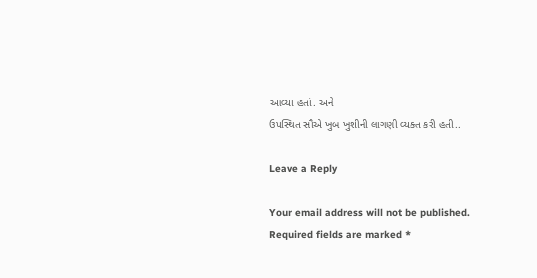આવ્યા હતાં. અને
ઉપસ્થિત સૌએ ખુબ ખુશીની લાગણી વ્યક્ત કરી હતી..

Leave a Reply

Your email address will not be published. Required fields are marked *